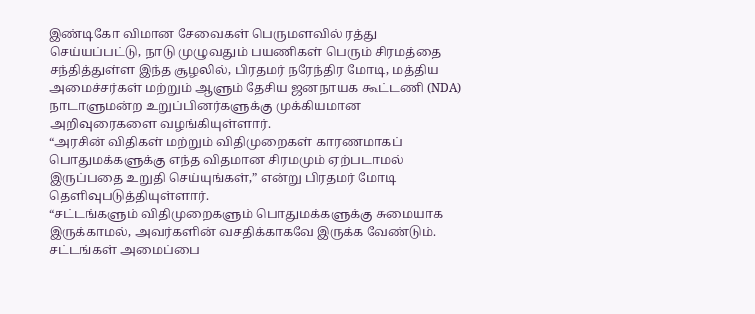இண்டிகோ விமான சேவைகள் பெருமளவில் ரத்து செய்யப்பட்டு, நாடு முழுவதும் பயணிகள் பெரும் சிரமத்தை சந்தித்துள்ள இந்த சூழலில், பிரதமர் நரேந்திர மோடி, மத்திய அமைச்சர்கள் மற்றும் ஆளும் தேசிய ஜனநாயக கூட்டணி (NDA) நாடாளுமன்ற உறுப்பினர்களுக்கு முக்கியமான அறிவுரைகளை வழங்கியுள்ளார்.
“அரசின் விதிகள் மற்றும் விதிமுறைகள் காரணமாகப் பொதுமக்களுக்கு எந்த விதமான சிரமமும் ஏற்படாமல் இருப்பதை உறுதி செய்யுங்கள்,” என்று பிரதமர் மோடி தெளிவுபடுத்தியுள்ளார்.
“சட்டங்களும் விதிமுறைகளும் பொதுமக்களுக்கு சுமையாக இருக்காமல், அவர்களின் வசதிக்காகவே இருக்க வேண்டும். சட்டங்கள் அமைப்பை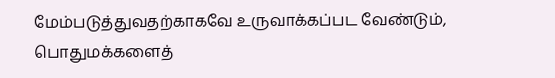மேம்படுத்துவதற்காகவே உருவாக்கப்பட வேண்டும், பொதுமக்களைத்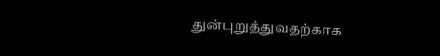துன்புறுத்துவதற்காக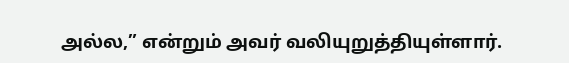அல்ல,” என்றும் அவர் வலியுறுத்தியுள்ளார்.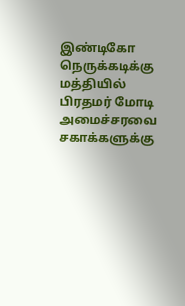இண்டிகோ நெருக்கடிக்கு மத்தியில் பிரதமர் மோடி அமைச்சரவை சகாக்களுக்கு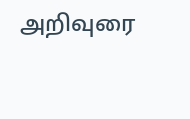அறிவுரை